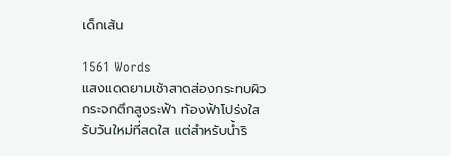เด็กเส้น

1561 Words
แสงแดดยามเช้าสาดส่องกระทบผิวกระจกตึกสูงระฟ้า ท้องฟ้าโปร่งใสรับวันใหม่ที่สดใส แต่สำหรับน้ำริ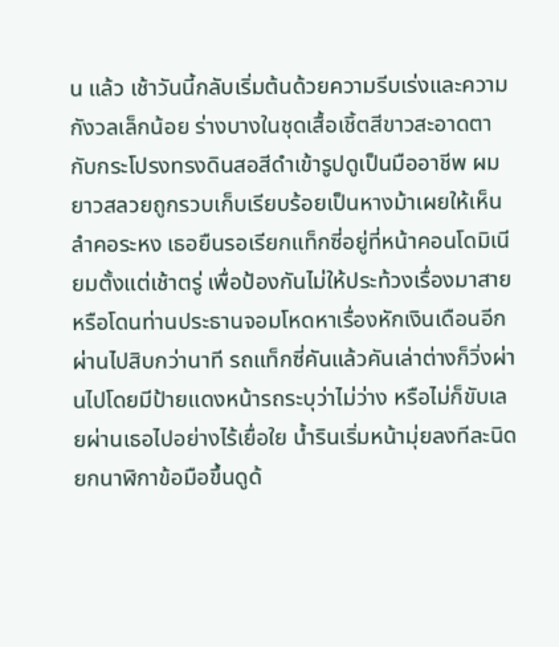น แล้ว เช้าวันนี้กลับเริ่มต้นด้วยความรีบเร่งและความกังวลเล็กน้อย ร่างบางในชุดเสื้อเชิ้ตสีขาวสะอาดตากับกระโปรงทรงดินสอสีดำเข้ารูปดูเป็นมืออาชีพ ผมยาวสลวยถูกรวบเก็บเรียบร้อยเป็นหางม้าเผยให้เห็นลำคอระหง เธอยืนรอเรียกแท็กซี่อยู่ที่หน้าคอนโดมิเนียมตั้งแต่เช้าตรู่ เพื่อป้องกันไม่ให้ประท้วงเรื่องมาสายหรือโดนท่านประธานจอมโหดหาเรื่องหักเงินเดือนอีก ผ่านไปสิบกว่านาที รถแท็กซี่คันแล้วคันเล่าต่างก็วิ่งผ่านไปโดยมีป้ายแดงหน้ารถระบุว่าไม่ว่าง หรือไม่ก็ขับเลยผ่านเธอไปอย่างไร้เยื่อใย น้ำรินเริ่มหน้ามุ่ยลงทีละนิด ยกนาฬิกาข้อมือขึ้นดูด้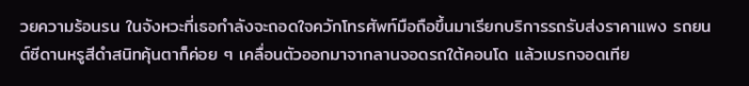วยความร้อนรน ในจังหวะที่เธอกำลังจะถอดใจควักโทรศัพท์มือถือขึ้นมาเรียกบริการรถรับส่งราคาแพง รถยนต์ซีดานหรูสีดำสนิทคุ้นตาก็ค่อย ๆ เคลื่อนตัวออกมาจากลานจอดรถใต้คอนโด แล้วเบรกจอดเทีย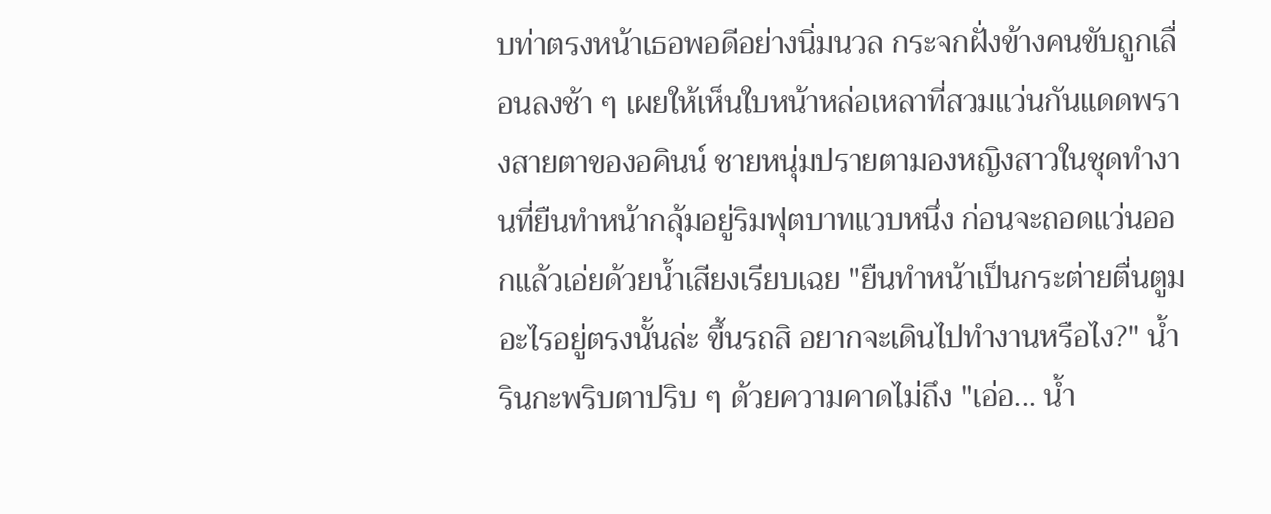บท่าตรงหน้าเธอพอดีอย่างนิ่มนวล กระจกฝั่งข้างคนขับถูกเลื่อนลงช้า ๆ เผยให้เห็นใบหน้าหล่อเหลาที่สวมแว่นกันแดดพรางสายตาของอคินน์ ชายหนุ่มปรายตามองหญิงสาวในชุดทำงานที่ยืนทำหน้ากลุ้มอยู่ริมฟุตบาทแวบหนึ่ง ก่อนจะถอดแว่นออกแล้วเอ่ยด้วยน้ำเสียงเรียบเฉย "ยืนทำหน้าเป็นกระต่ายตื่นตูมอะไรอยู่ตรงนั้นล่ะ ขึ้นรถสิ อยากจะเดินไปทำงานหรือไง?" น้ำรินกะพริบตาปริบ ๆ ด้วยความคาดไม่ถึง "เอ่อ... น้ำ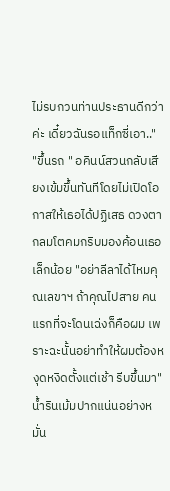ไม่รบกวนท่านประธานดีกว่าค่ะ เดี๋ยวฉันรอแท็กซี่เอา.." "ขึ้นรถ " อคินน์สวนกลับเสียงเข้มขึ้นทันทีโดยไม่เปิดโอกาสให้เธอได้ปฏิเสธ ดวงตากลมโตคมกริบมองค้อนเธอเล็กน้อย "อย่าลีลาได้ไหมคุณเลขาฯ ถ้าคุณไปสาย คนแรกที่จะโดนเฉ่งก็คือผม เพราะฉะนั้นอย่าทำให้ผมต้องหงุดหงิดตั้งแต่เช้า รีบขึ้นมา" น้ำรินเม้มปากแน่นอย่างหมั่น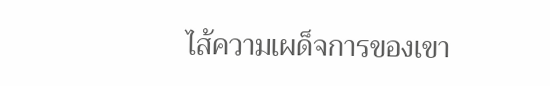ไส้ความเผด็จการของเขา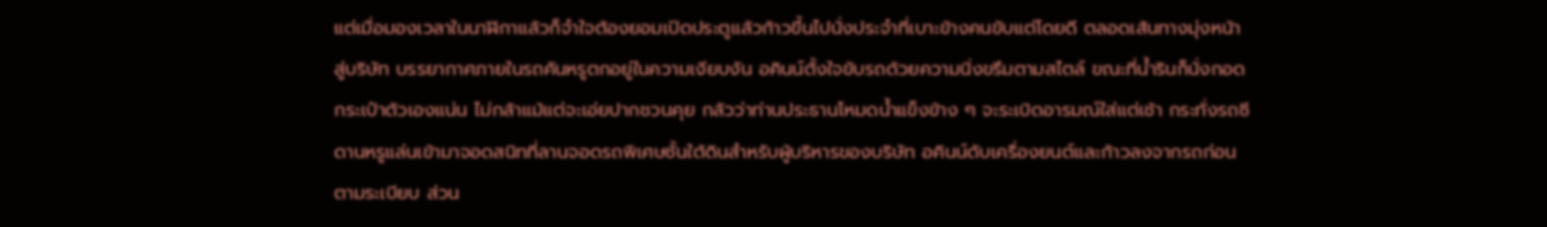แต่เมื่อมองเวลาในนาฬิกาแล้วก็จำใจต้องยอมเปิดประตูแล้วก้าวขึ้นไปนั่งประจำที่เบาะข้างคนขับแต่โดยดี ตลอดเส้นทางมุ่งหน้าสู่บริษัท บรรยากาศภายในรถคันหรูตกอยู่ในความเงียบงัน อคินน์ตั้งใจขับรถด้วยความนิ่งขรึมตามสไตล์ ขณะที่น้ำรินก็นั่งกอดกระเป๋าตัวเองแน่น ไม่กล้าแม้แต่จะเอ่ยปากชวนคุย กลัวว่าท่านประธานโหมดน้ำแข็งข้าง ๆ จะระเบิดอารมณ์ใส่แต่เช้า กระทั่งรถซีดานหรูแล่นเข้ามาจอดสนิทที่ลานจอดรถพิเศษชั้นใต้ดินสำหรับผู้บริหารของบริษัท อคินน์ดับเครื่องยนต์และก้าวลงจากรถก่อนตามระเบียบ ส่วน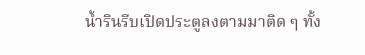น้ำรินรีบเปิดประตูลงตามมาติด ๆ ทั้ง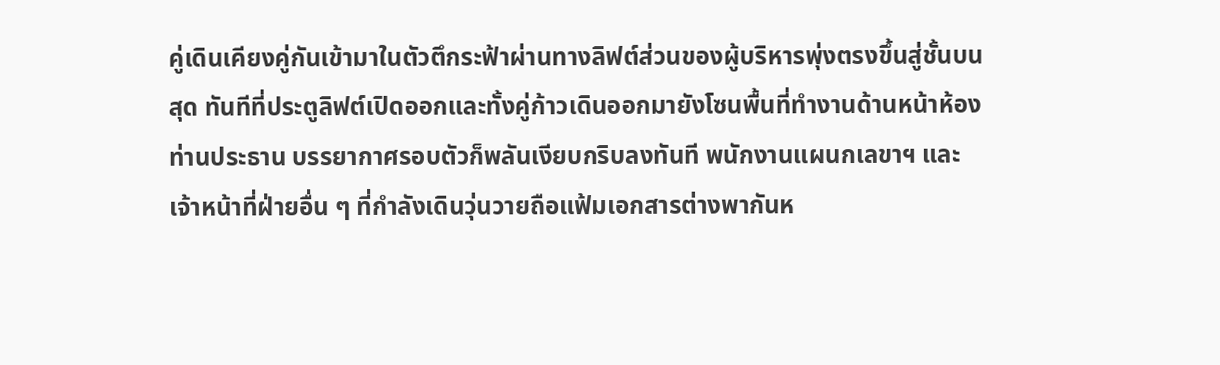คู่เดินเคียงคู่กันเข้ามาในตัวตึกระฟ้าผ่านทางลิฟต์ส่วนของผู้บริหารพุ่งตรงขึ้นสู่ชั้นบนสุด ทันทีที่ประตูลิฟต์เปิดออกและทั้งคู่ก้าวเดินออกมายังโซนพื้นที่ทำงานด้านหน้าห้องท่านประธาน บรรยากาศรอบตัวก็พลันเงียบกริบลงทันที พนักงานแผนกเลขาฯ และเจ้าหน้าที่ฝ่ายอื่น ๆ ที่กำลังเดินวุ่นวายถือแฟ้มเอกสารต่างพากันห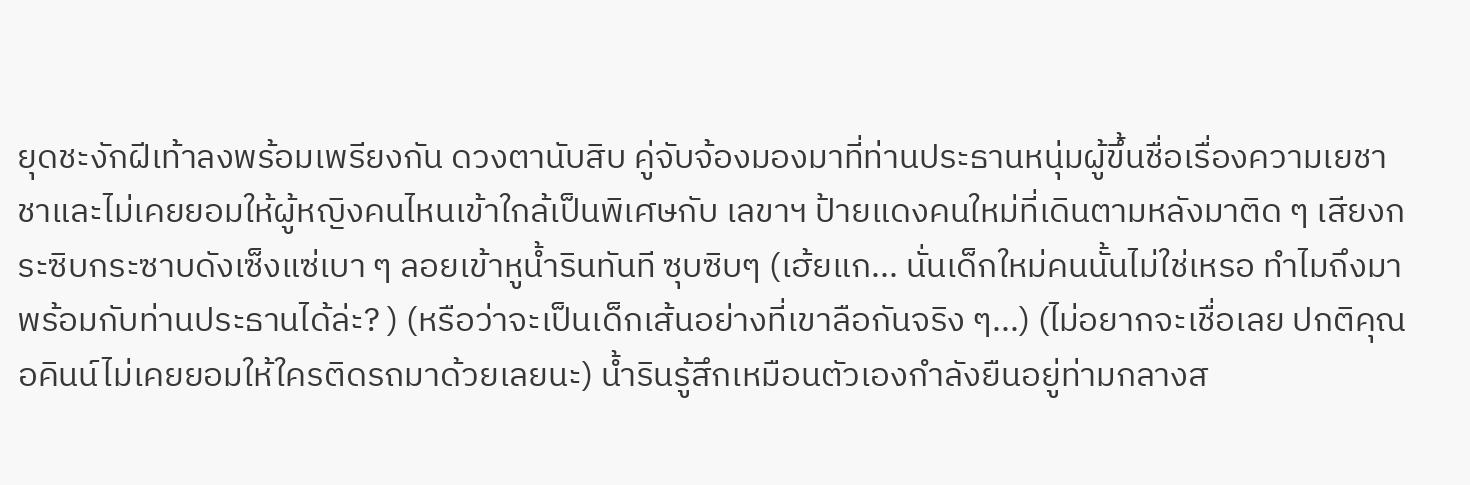ยุดชะงักฝีเท้าลงพร้อมเพรียงกัน ดวงตานับสิบ คู่จับจ้องมองมาที่ท่านประธานหนุ่มผู้ขึ้นชื่อเรื่องความเยชาชาและไม่เคยยอมให้ผู้หญิงคนไหนเข้าใกล้เป็นพิเศษกับ เลขาฯ ป้ายแดงคนใหม่ที่เดินตามหลังมาติด ๆ เสียงกระซิบกระซาบดังเซ็งแซ่เบา ๆ ลอยเข้าหูน้ำรินทันที ซุบซิบๆ (เฮ้ยแก... นั่นเด็กใหม่คนนั้นไม่ใช่เหรอ ทำไมถึงมาพร้อมกับท่านประธานได้ล่ะ? ) (หรือว่าจะเป็นเด็กเส้นอย่างที่เขาลือกันจริง ๆ...) (ไม่อยากจะเชื่อเลย ปกติคุณอคินน์ไม่เคยยอมให้ใครติดรถมาด้วยเลยนะ) น้ำรินรู้สึกเหมือนตัวเองกำลังยืนอยู่ท่ามกลางส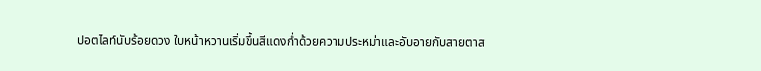ปอตไลท์นับร้อยดวง ใบหน้าหวานเริ่มขึ้นสีแดงก่ำด้วยความประหม่าและอับอายกับสายตาส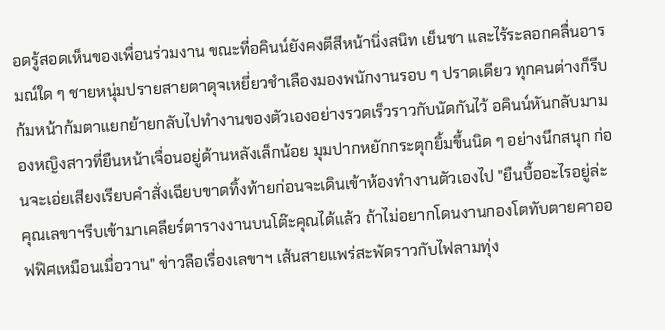อดรู้สอดเห็นของเพื่อนร่วมงาน ขณะที่อคินน์ยังคงตีสีหน้านิ่งสนิท เย็นชา และไร้ระลอกคลื่นอารมณ์ใด ๆ ชายหนุ่มปรายสายตาดุจเหยี่ยวชำเลืองมองพนักงานรอบ ๆ ปราดเดียว ทุกคนต่างก็รีบก้มหน้าก้มตาแยกย้ายกลับไปทำงานของตัวเองอย่างรวดเร็วราวกับนัดกันไว้ อคินน์หันกลับมามองหญิงสาวที่ยืนหน้าเจื่อนอยู่ด้านหลังเล็กน้อย มุมปากหยักกระตุกยิ้มขึ้นนิด ๆ อย่างนึกสนุก ก่อนจะเอ่ยเสียงเรียบคำสั่งเฉียบขาดทิ้งท้ายก่อนจะเดินเข้าห้องทำงานตัวเองไป "ยืนบื้ออะไรอยู่ล่ะคุณเลขาฯรีบเข้ามาเคลียร์ตารางงานบนโต๊ะคุณได้แล้ว ถ้าไม่อยากโดนงานกองโตทับตายคาออฟฟิศเหมือนเมื่อวาน" ข่าวลือเรื่องเลขาฯ เส้นสายแพร่สะพัดราวกับไฟลามทุ่ง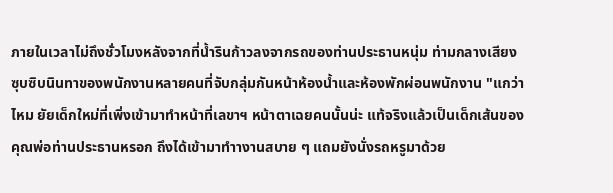ภายในเวลาไม่ถึงชั่วโมงหลังจากที่น้ำรินก้าวลงจากรถของท่านประธานหนุ่ม ท่ามกลางเสียงซุบซิบนินทาของพนักงานหลายคนที่จับกลุ่มกันหน้าห้องน้ำและห้องพักผ่อนพนักงาน "แกว่าไหม ยัยเด็กใหม่ที่เพิ่งเข้ามาทำหน้าที่เลขาฯ หน้าตาเฉยคนนั้นน่ะ แท้จริงแล้วเป็นเด็กเส้นของคุณพ่อท่านประธานหรอก ถึงได้เข้ามาทำางานสบาย ๆ แถมยังนั่งรถหรูมาด้วย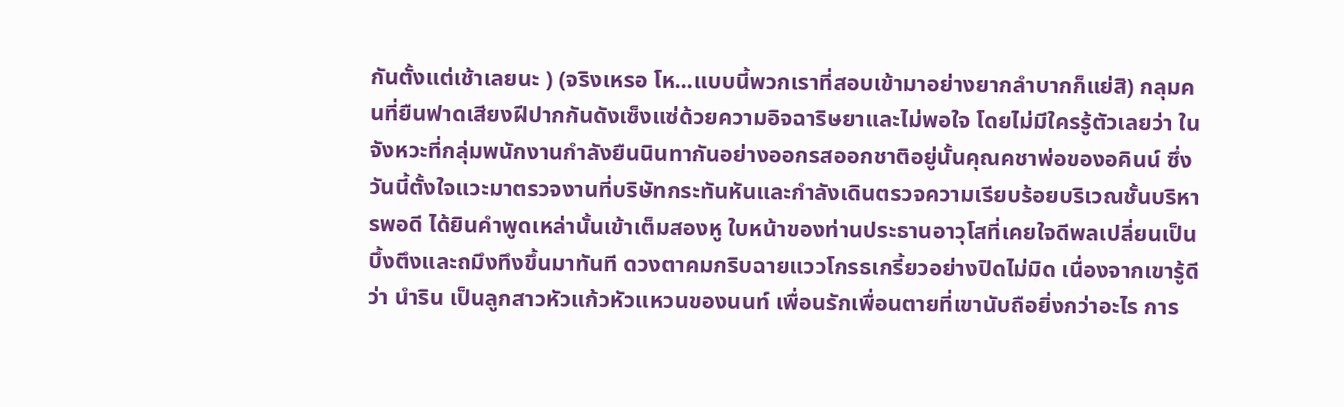กันตั้งแต่เช้าเลยนะ ) (จริงเหรอ โห...แบบนี้พวกเราที่สอบเข้ามาอย่างยากลำบากก็แย่สิ) กลุมคนที่ยืนฟาดเสียงฝีปากกันดังเซ็งแซ่ด้วยความอิจฉาริษยาและไม่พอใจ โดยไม่มีใครรู้ตัวเลยว่า ในจังหวะที่กลุ่มพนักงานกำลังยืนนินทากันอย่างออกรสออกชาติอยู่นั้นคุณคชาพ่อของอคินน์ ซึ่งวันนี้ตั้งใจแวะมาตรวจงานที่บริษัทกระทันหันและกำลังเดินตรวจความเรียบร้อยบริเวณชั้นบริหารพอดี ได้ยินคำพูดเหล่านั้นเข้าเต็มสองหู ใบหน้าของท่านประธานอาวุโสที่เคยใจดีพลเปลี่ยนเป็นบึ้งตึงและถมึงทึงขึ้นมาทันที ดวงตาคมกริบฉายแววโกรธเกรี้ยวอย่างปิดไม่มิด เนื่องจากเขารู้ดีว่า นำริน เป็นลูกสาวหัวแก้วหัวแหวนของนนท์ เพื่อนรักเพื่อนตายที่เขานับถือยิ่งกว่าอะไร การ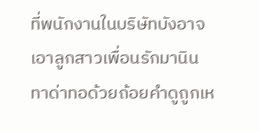ที่พนักงานในบริษัทบังอาจเอาลูกสาวเพื่อนรักมานินทาด่าทอด้วยถ้อยคำดูถูกเห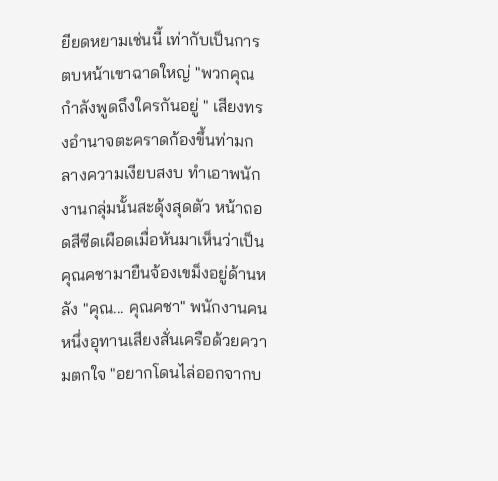ยียดหยามเช่นนี้ เท่ากับเป็นการตบหน้าเขาฉาดใหญ่ "พวกคุณกำลังพูดถึงใครกันอยู่ " เสียงทรงอำนาจตะคราดก้องขึ้นท่ามกลางความเงียบสงบ ทำเอาพนักงานกลุ่มนั้นสะดุ้งสุดตัว หน้าถอดสีซีดเผือดเมื่อหันมาเห็นว่าเป็นคุณคชามายืนจ้องเขม็งอยู่ด้านหลัง "คุณ... คุณคชา" พนักงานคนหนึ่งอุทานเสียงสั่นเครือด้วยความตกใจ "อยากโดนไล่ออกจากบ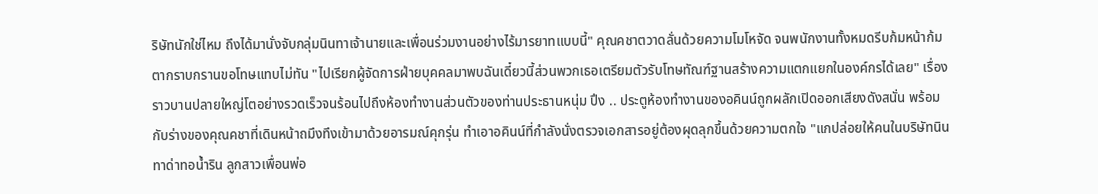ริษัทนักใช่ไหม ถึงได้มานั่งจับกลุ่มนินทาเจ้านายและเพื่อนร่วมงานอย่างไร้มารยาทแบบนี้" คุณคชาตวาดลั่นด้วยความโมโหจัด จนพนักงานทั้งหมดรีบก้มหน้าก้มตากราบกรานขอโทษแทบไม่ทัน "ไปเรียกผู้จัดการฝ่ายบุคคลมาพบฉันเดี๋ยวนี้ส่วนพวกเธอเตรียมตัวรับโทษทัณฑ์ฐานสร้างความแตกแยกในองค์กรได้เลย" เรื่องราวบานปลายใหญ่โตอย่างรวดเร็วจนร้อนไปถึงห้องทำงานส่วนตัวของท่านประธานหนุ่ม ปึง .. ประตูห้องทำงานของอคินน์ถูกผลักเปิดออกเสียงดังสนั่น พร้อมกับร่างของคุณคชาที่เดินหน้าถมึงทึงเข้ามาด้วยอารมณ์คุกรุ่น ทำเอาอคินน์ที่กำลังนั่งตรวจเอกสารอยู่ต้องผุดลุกขึ้นด้วยความตกใจ "แกปล่อยให้คนในบริษัทนินทาด่าทอน้ำริน ลูกสาวเพื่อนพ่อ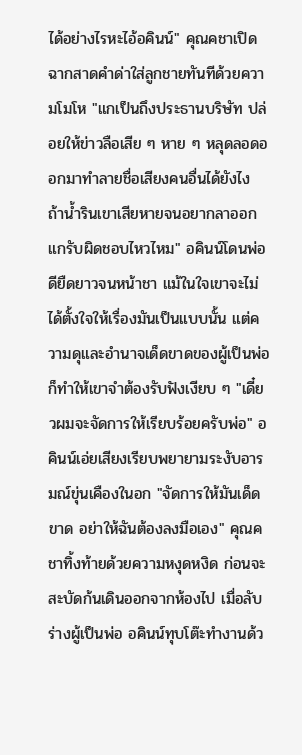ได้อย่างไรหะไอ้อคินน์" คุณคชาเปิดฉากสาดคำด่าใส่ลูกชายทันทีด้วยความโมโห "แกเป็นถึงประธานบริษัท ปล่อยให้ข่าวลือเสีย ๆ หาย ๆ หลุดลอดออกมาทำลายชื่อเสียงคนอื่นได้ยังไง ถ้าน้ำรินเขาเสียหายจนอยากลาออก แกรับผิดชอบไหวไหม" อคินน์โดนพ่อดียืดยาวจนหน้าชา แม้ในใจเขาจะไม่ได้ตั้งใจให้เรื่องมันเป็นแบบนั้น แต่ความดุและอำนาจเด็ดขาดของผู้เป็นพ่อก็ทำให้เขาจำต้องรับฟังเงียบ ๆ "เดี๋ยวผมจะจัดการให้เรียบร้อยครับพ่อ" อคินน์เอ่ยเสียงเรียบพยายามระงับอารมณ์ขุ่นเคืองในอก "จัดการให้มันเด็ดขาด อย่าให้ฉันต้องลงมือเอง" คุณคชาทิ้งท้ายด้วยความหงุดหงิด ก่อนจะสะบัดก้นเดินออกจากห้องไป เมื่อลับร่างผู้เป็นพ่อ อคินน์ทุบโต๊ะทำงานด้ว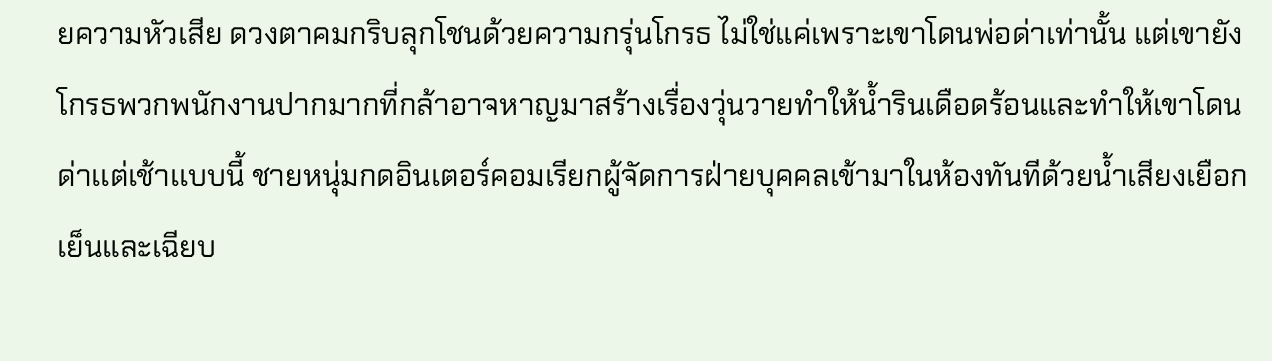ยความหัวเสีย ดวงตาคมกริบลุกโชนด้วยความกรุ่นโกรธ ไม่ใช่แค่เพราะเขาโดนพ่อด่าเท่านั้น แต่เขายังโกรธพวกพนักงานปากมากที่กล้าอาจหาญมาสร้างเรื่องวุ่นวายทำให้น้ำรินเดือดร้อนและทำให้เขาโดนด่าเเต่เช้าเเบบนี้ ชายหนุ่มกดอินเตอร์คอมเรียกผู้จัดการฝ่ายบุคคลเข้ามาในห้องทันทีด้วยน้ำเสียงเยือกเย็นและเฉียบ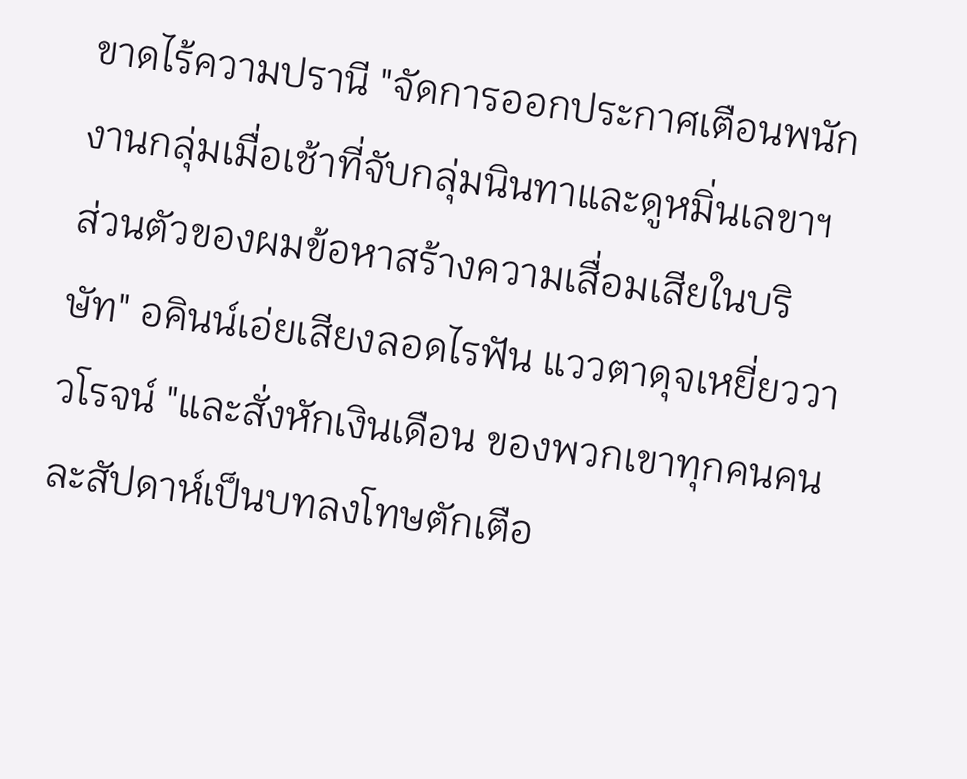ขาดไร้ความปรานี "จัดการออกประกาศเตือนพนักงานกลุ่มเมื่อเช้าที่จับกลุ่มนินทาและดูหมิ่นเลขาฯ ส่วนตัวของผมข้อหาสร้างความเสื่อมเสียในบริษัท" อคินน์เอ่ยเสียงลอดไรฟัน แววตาดุจเหยี่ยววาวโรจน์ "และสั่งหักเงินเดือน ของพวกเขาทุกคนคนละสัปดาห์เป็นบทลงโทษตักเตือ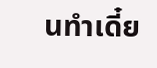นทำเดี๋ย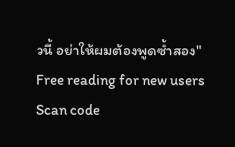วนี้ อย่าให้ผมต้องพูดซ้ำสอง"
Free reading for new users
Scan code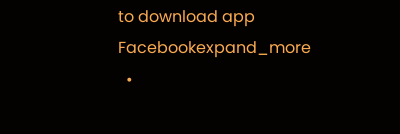to download app
Facebookexpand_more
  •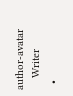author-avatar
    Writer
  •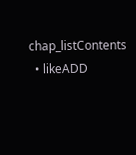chap_listContents
  • likeADD